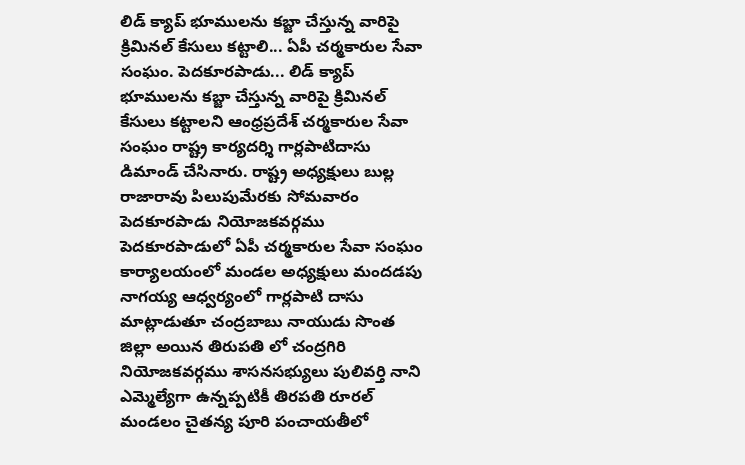లిడ్ క్యాప్ భూములను కబ్జా చేస్తున్న వారిపై క్రిమినల్ కేసులు కట్టాలి... ఏపీ చర్మకారుల సేవా సంఘం. పెదకూరపాడు... లిడ్ క్యాప్ భూములను కబ్జా చేస్తున్న వారిపై క్రిమినల్ కేసులు కట్టాలని ఆంధ్రప్రదేశ్ చర్మకారుల సేవా సంఘం రాష్ట్ర కార్యదర్శి గార్లపాటిదాసు డిమాండ్ చేసినారు. రాష్ట్ర అధ్యక్షులు బుల్ల రాజారావు పిలుపుమేరకు సోమవారం పెదకూరపాడు నియోజకవర్గము పెదకూరపాడులో ఏపీ చర్మకారుల సేవా సంఘం కార్యాలయంలో మండల అధ్యక్షులు మందడపు నాగయ్య ఆధ్వర్యంలో గార్లపాటి దాసు మాట్లాడుతూ చంద్రబాబు నాయుడు సొంత జిల్లా అయిన తిరుపతి లో చంద్రగిరి నియోజకవర్గము శాసనసభ్యులు పులివర్తి నాని ఎమ్మెల్యేగా ఉన్నప్పటికీ తిరపతి రూరల్ మండలం చైతన్య పూరి పంచాయతీలో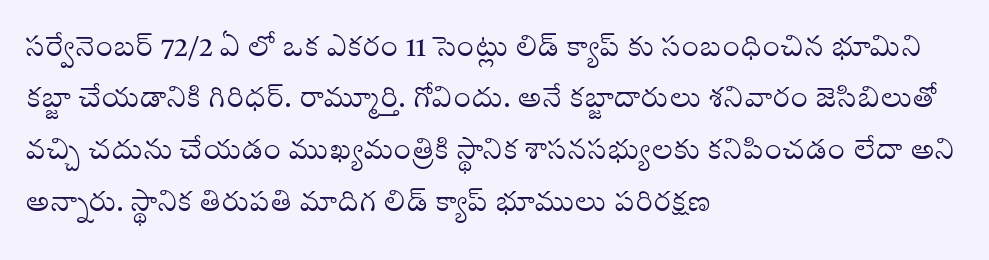సర్వేనెంబర్ 72/2 ఏ లో ఒక ఎకరం 11 సెంట్లు లిడ్ క్యాప్ కు సంబంధించిన భూమిని కబ్జా చేయడానికి గిరిధర్. రామ్మూర్తి. గోవిందు. అనే కబ్జాదారులు శనివారం జెసిబిలుతో వచ్చి చదును చేయడం ముఖ్యమంత్రికి స్థానిక శాసనసభ్యులకు కనిపించడం లేదా అని అన్నారు. స్థానిక తిరుపతి మాదిగ లిడ్ క్యాప్ భూములు పరిరక్షణ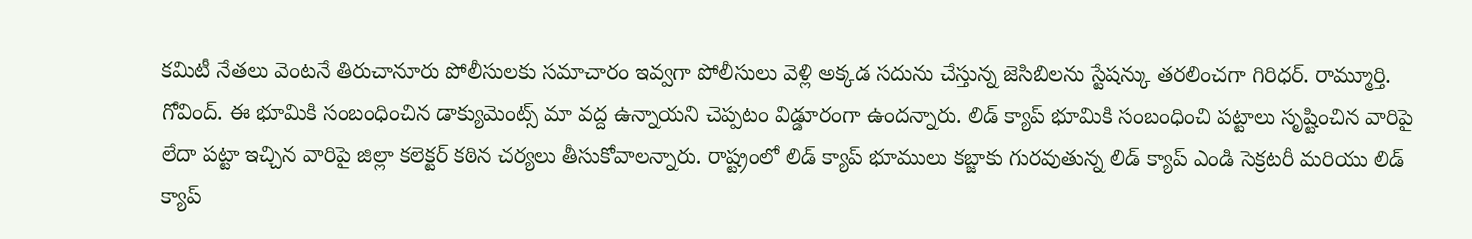కమిటీ నేతలు వెంటనే తిరుచానూరు పోలీసులకు సమాచారం ఇవ్వగా పోలీసులు వెళ్లి అక్కడ సదును చేస్తున్న జెసిబిలను స్టేషన్కు తరలించగా గిరిధర్. రామ్మూర్తి. గోవింద్. ఈ భూమికి సంబంధించిన డాక్యుమెంట్స్ మా వద్ద ఉన్నాయని చెప్పటం విడ్డూరంగా ఉందన్నారు. లిడ్ క్యాప్ భూమికి సంబంధించి పట్టాలు సృష్టించిన వారిపై లేదా పట్టా ఇచ్చిన వారిపై జిల్లా కలెక్టర్ కఠిన చర్యలు తీసుకోవాలన్నారు. రాష్ట్రంలో లిడ్ క్యాప్ భూములు కబ్జాకు గురవుతున్న లిడ్ క్యాప్ ఎండి సెక్రటరీ మరియు లిడ్ క్యాప్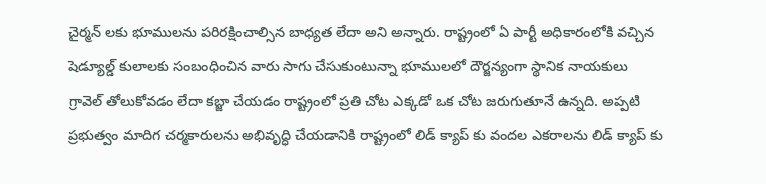చైర్మన్ లకు భూములను పరిరక్షించాల్సిన బాధ్యత లేదా అని అన్నారు. రాష్ట్రంలో ఏ పార్టీ అధికారంలోకి వచ్చిన షెడ్యూల్డ్ కులాలకు సంబంధించిన వారు సాగు చేసుకుంటున్నా భూములలో దౌర్జన్యంగా స్థానిక నాయకులు గ్రావెల్ తోలుకోవడం లేదా కబ్జా చేయడం రాష్ట్రంలో ప్రతి చోట ఎక్కడో ఒక చోట జరుగుతూనే ఉన్నది. అప్పటి ప్రభుత్వం మాదిగ చర్మకారులను అభివృద్ధి చేయడానికి రాష్ట్రంలో లిడ్ క్యాప్ కు వందల ఎకరాలను లిడ్ క్యాప్ కు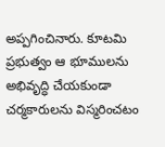అప్పగించినారు. కూటమి ప్రభుత్వం ఆ భూములను అభివృద్ధి చేయకుండా చర్మకారులను విస్మరించటం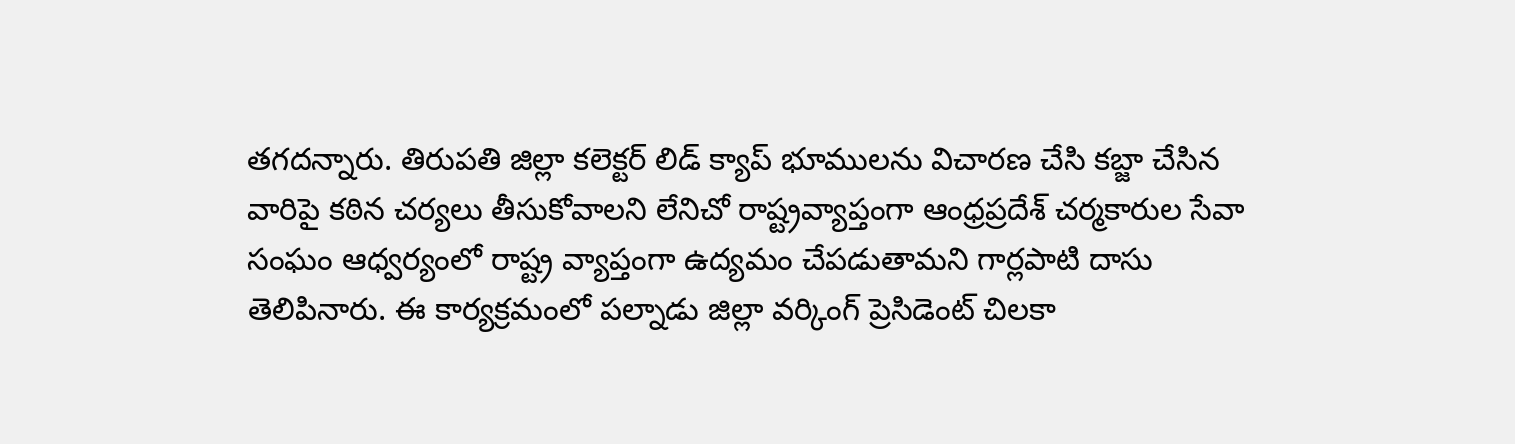తగదన్నారు. తిరుపతి జిల్లా కలెక్టర్ లిడ్ క్యాప్ భూములను విచారణ చేసి కబ్జా చేసిన వారిపై కఠిన చర్యలు తీసుకోవాలని లేనిచో రాష్ట్రవ్యాప్తంగా ఆంధ్రప్రదేశ్ చర్మకారుల సేవా సంఘం ఆధ్వర్యంలో రాష్ట్ర వ్యాప్తంగా ఉద్యమం చేపడుతామని గార్లపాటి దాసు తెలిపినారు. ఈ కార్యక్రమంలో పల్నాడు జిల్లా వర్కింగ్ ప్రెసిడెంట్ చిలకా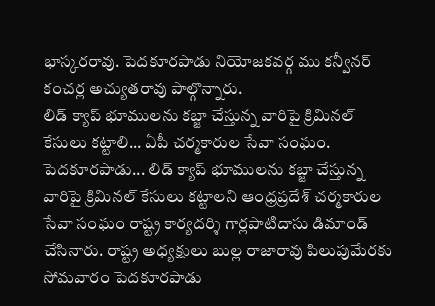భాస్కరరావు. పెదకూరపాడు నియోజకవర్గ ము కన్వీనర్ కంచర్ల అచ్యుతరావు పాల్గొన్నారు.
లిడ్ క్యాప్ భూములను కబ్జా చేస్తున్న వారిపై క్రిమినల్ కేసులు కట్టాలి... ఏపీ చర్మకారుల సేవా సంఘం. పెదకూరపాడు... లిడ్ క్యాప్ భూములను కబ్జా చేస్తున్న వారిపై క్రిమినల్ కేసులు కట్టాలని ఆంధ్రప్రదేశ్ చర్మకారుల సేవా సంఘం రాష్ట్ర కార్యదర్శి గార్లపాటిదాసు డిమాండ్ చేసినారు. రాష్ట్ర అధ్యక్షులు బుల్ల రాజారావు పిలుపుమేరకు సోమవారం పెదకూరపాడు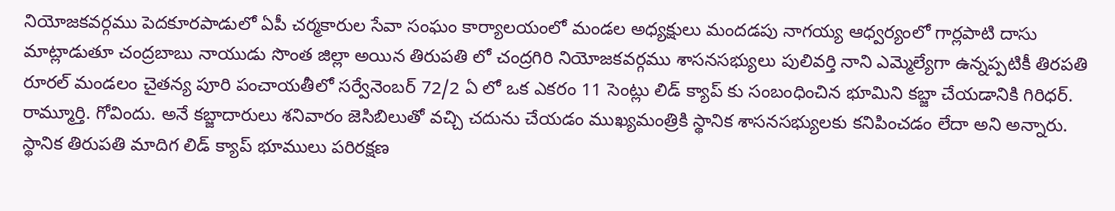నియోజకవర్గము పెదకూరపాడులో ఏపీ చర్మకారుల సేవా సంఘం కార్యాలయంలో మండల అధ్యక్షులు మందడపు నాగయ్య ఆధ్వర్యంలో గార్లపాటి దాసు మాట్లాడుతూ చంద్రబాబు నాయుడు సొంత జిల్లా అయిన తిరుపతి లో చంద్రగిరి నియోజకవర్గము శాసనసభ్యులు పులివర్తి నాని ఎమ్మెల్యేగా ఉన్నప్పటికీ తిరపతి రూరల్ మండలం చైతన్య పూరి పంచాయతీలో సర్వేనెంబర్ 72/2 ఏ లో ఒక ఎకరం 11 సెంట్లు లిడ్ క్యాప్ కు సంబంధించిన భూమిని కబ్జా చేయడానికి గిరిధర్. రామ్మూర్తి. గోవిందు. అనే కబ్జాదారులు శనివారం జెసిబిలుతో వచ్చి చదును చేయడం ముఖ్యమంత్రికి స్థానిక శాసనసభ్యులకు కనిపించడం లేదా అని అన్నారు. స్థానిక తిరుపతి మాదిగ లిడ్ క్యాప్ భూములు పరిరక్షణ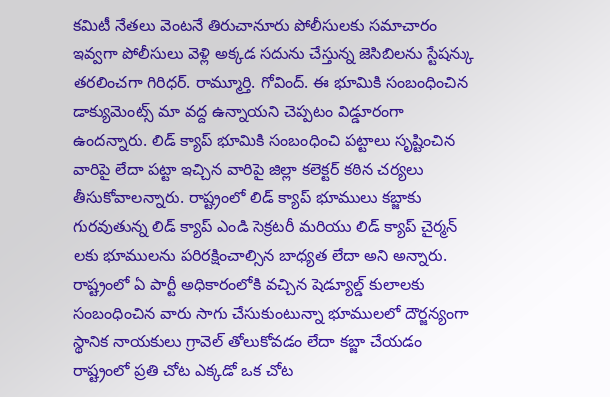కమిటీ నేతలు వెంటనే తిరుచానూరు పోలీసులకు సమాచారం ఇవ్వగా పోలీసులు వెళ్లి అక్కడ సదును చేస్తున్న జెసిబిలను స్టేషన్కు తరలించగా గిరిధర్. రామ్మూర్తి. గోవింద్. ఈ భూమికి సంబంధించిన డాక్యుమెంట్స్ మా వద్ద ఉన్నాయని చెప్పటం విడ్డూరంగా ఉందన్నారు. లిడ్ క్యాప్ భూమికి సంబంధించి పట్టాలు సృష్టించిన వారిపై లేదా పట్టా ఇచ్చిన వారిపై జిల్లా కలెక్టర్ కఠిన చర్యలు తీసుకోవాలన్నారు. రాష్ట్రంలో లిడ్ క్యాప్ భూములు కబ్జాకు గురవుతున్న లిడ్ క్యాప్ ఎండి సెక్రటరీ మరియు లిడ్ క్యాప్ చైర్మన్ లకు భూములను పరిరక్షించాల్సిన బాధ్యత లేదా అని అన్నారు. రాష్ట్రంలో ఏ పార్టీ అధికారంలోకి వచ్చిన షెడ్యూల్డ్ కులాలకు సంబంధించిన వారు సాగు చేసుకుంటున్నా భూములలో దౌర్జన్యంగా స్థానిక నాయకులు గ్రావెల్ తోలుకోవడం లేదా కబ్జా చేయడం రాష్ట్రంలో ప్రతి చోట ఎక్కడో ఒక చోట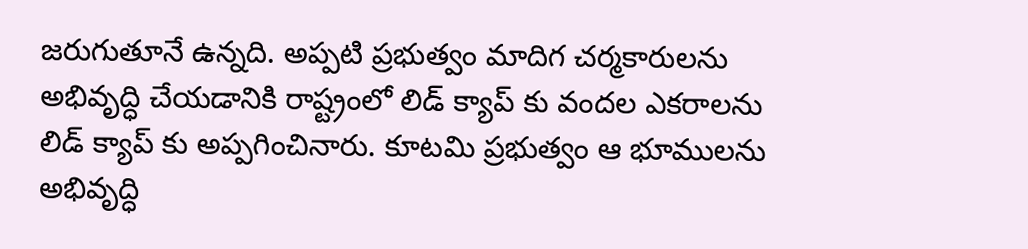జరుగుతూనే ఉన్నది. అప్పటి ప్రభుత్వం మాదిగ చర్మకారులను అభివృద్ధి చేయడానికి రాష్ట్రంలో లిడ్ క్యాప్ కు వందల ఎకరాలను లిడ్ క్యాప్ కు అప్పగించినారు. కూటమి ప్రభుత్వం ఆ భూములను అభివృద్ధి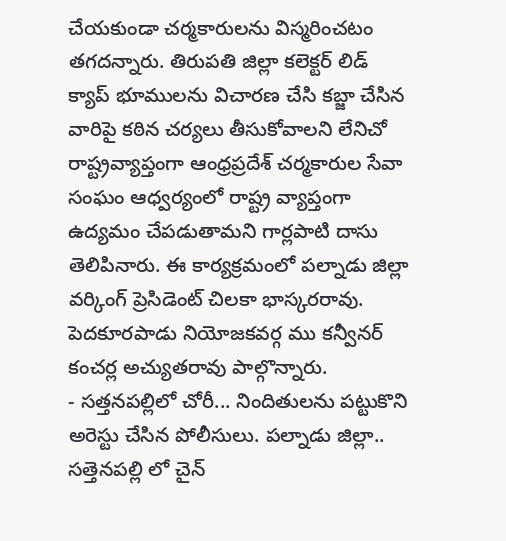చేయకుండా చర్మకారులను విస్మరించటం తగదన్నారు. తిరుపతి జిల్లా కలెక్టర్ లిడ్ క్యాప్ భూములను విచారణ చేసి కబ్జా చేసిన వారిపై కఠిన చర్యలు తీసుకోవాలని లేనిచో రాష్ట్రవ్యాప్తంగా ఆంధ్రప్రదేశ్ చర్మకారుల సేవా సంఘం ఆధ్వర్యంలో రాష్ట్ర వ్యాప్తంగా ఉద్యమం చేపడుతామని గార్లపాటి దాసు తెలిపినారు. ఈ కార్యక్రమంలో పల్నాడు జిల్లా వర్కింగ్ ప్రెసిడెంట్ చిలకా భాస్కరరావు. పెదకూరపాడు నియోజకవర్గ ము కన్వీనర్ కంచర్ల అచ్యుతరావు పాల్గొన్నారు.
- సత్తనపల్లిలో చోరీ... నిందితులను పట్టుకొని అరెస్టు చేసిన పోలీసులు. పల్నాడు జిల్లా.. సత్తెనపల్లి లో చైన్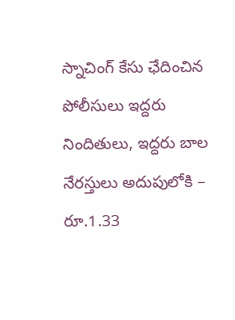స్నాచింగ్ కేసు ఛేదించిన పోలీసులు ఇద్దరు నిందితులు, ఇద్దరు బాల నేరస్తులు అదుపులోకి – రూ.1.33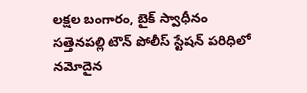లక్షల బంగారం, బైక్ స్వాధీనం సత్తెనపల్లి టౌన్ పోలీస్ స్టేషన్ పరిధిలో నమోదైన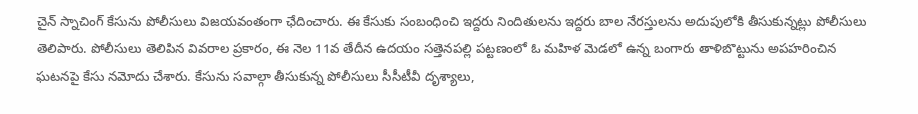చైన్ స్నాచింగ్ కేసును పోలీసులు విజయవంతంగా ఛేదించారు. ఈ కేసుకు సంబంధించి ఇద్దరు నిందితులను ఇద్దరు బాల నేరస్తులను అదుపులోకి తీసుకున్నట్లు పోలీసులు తెలిపారు. పోలీసులు తెలిపిన వివరాల ప్రకారం, ఈ నెల 11వ తేదీన ఉదయం సత్తెనపల్లి పట్టణంలో ఓ మహిళ మెడలో ఉన్న బంగారు తాళిబొట్టును అపహరించిన ఘటనపై కేసు నమోదు చేశారు. కేసును సవాల్గా తీసుకున్న పోలీసులు సీసీటీవీ దృశ్యాలు,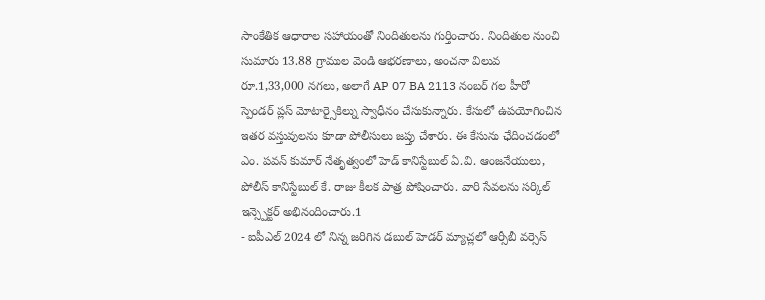సాంకేతిక ఆధారాల సహాయంతో నిందితులను గుర్తించారు. నిందితుల నుంచి సుమారు 13.88 గ్రాముల వెండి ఆభరణాలు, అంచనా విలువ రూ.1,33,000 నగలు, అలాగే AP 07 BA 2113 నంబర్ గల హీరో స్పెండర్ ప్లస్ మోటార్సైకిల్ను స్వాధీనం చేసుకున్నారు. కేసులో ఉపయోగించిన ఇతర వస్తువులను కూడా పోలీసులు జప్తు చేశారు. ఈ కేసును ఛేదించడంలో ఎం. పవన్ కుమార్ నేతృత్వంలో హెడ్ కానిస్టేబుల్ ఏ.వి. ఆంజనేయులు, పోలీస్ కానిస్టేబుల్ కే. రాజు కీలక పాత్ర పోషించారు. వారి సేవలను సర్కిల్ ఇన్స్పెక్టర్ అభినందించారు.1
- ఐపీఎల్ 2024 లో నిన్న జరిగిన డబుల్ హెడర్ మ్యాచ్లలో ఆర్సీబీ వర్సెస్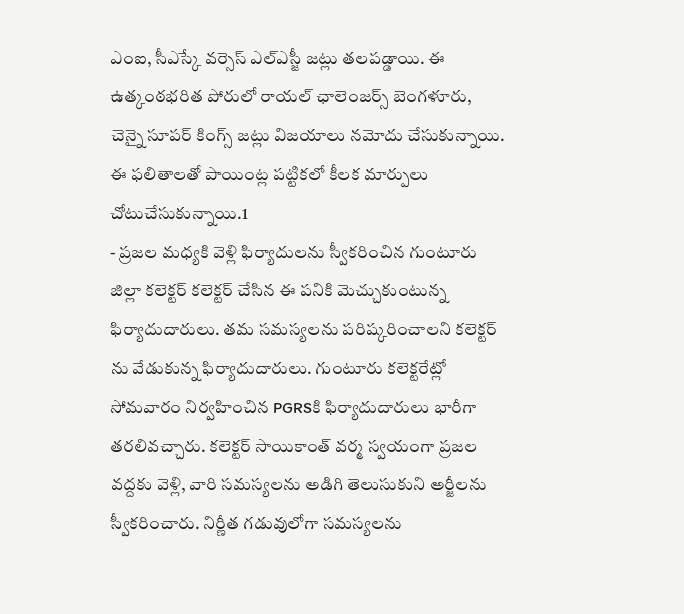ఎంఐ, సీఎస్కే వర్సెస్ ఎల్ఎస్జీ జట్లు తలపడ్డాయి. ఈ ఉత్కంఠభరిత పోరులో రాయల్ ఛాలెంజర్స్ బెంగళూరు, చెన్నై సూపర్ కింగ్స్ జట్లు విజయాలు నమోదు చేసుకున్నాయి. ఈ ఫలితాలతో పాయింట్ల పట్టికలో కీలక మార్పులు చోటుచేసుకున్నాయి.1
- ప్రజల మధ్యకి వెళ్లి ఫిర్యాదులను స్వీకరించిన గుంటూరు జిల్లా కలెక్టర్ కలెక్టర్ చేసిన ఈ పనికి మెచ్చుకుంటున్న ఫిర్యాదుదారులు. తమ సమస్యలను పరిష్కరించాలని కలెక్టర్ ను వేడుకున్న ఫిర్యాదుదారులు. గుంటూరు కలెక్టరేట్లో సోమవారం నిర్వహించిన PGRSకి ఫిర్యాదుదారులు భారీగా తరలివచ్చారు. కలెక్టర్ సాయికాంత్ వర్మ స్వయంగా ప్రజల వద్దకు వెళ్లి, వారి సమస్యలను అడిగి తెలుసుకుని అర్జీలను స్వీకరించారు. నిర్ణీత గడువులోగా సమస్యలను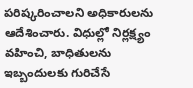పరిష్కరించాలని అధికారులను ఆదేశించారు. విధుల్లో నిర్లక్ష్యం వహించి, బాధితులను ఇబ్బందులకు గురిచేసే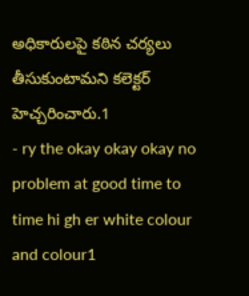అధికారులపై కఠిన చర్యలు తీసుకుంటామని కలెక్టర్ హెచ్చరించారు.1
- ry the okay okay okay no problem at good time to time hi gh er white colour and colour1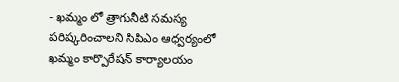- ఖమ్మం లో త్రాగునీటి సమస్య పరిష్కరించాలని సిపిఎం ఆధ్వర్యంలో ఖమ్మం కార్పొరేషన్ కార్యాలయం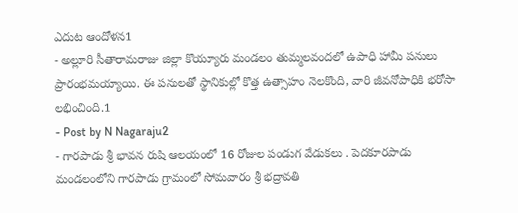ఎదుట ఆందోళన1
- అల్లూరి సీతారామరాజు జిల్లా కొయ్యూరు మండలం తుమ్మలవందలో ఉపాధి హామీ పనులు ప్రారంభమయ్యాయి. ఈ పనులతో స్థానికుల్లో కొత్త ఉత్సాహం నెలకొంది, వారి జీవనోపాధికి భరోసా లభించింది.1
- Post by N Nagaraju2
- గారపాడు శ్రీ భావన రుషి ఆలయంలో 16 రోజుల పండుగ వేడుకలు . పెదకూరపాడు మండలంలోని గారపాడు గ్రామంలో సోమవారం శ్రీ భద్రావతి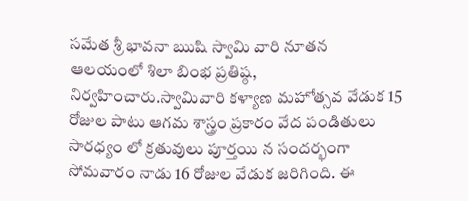సమేత శ్రీ భావనా ఋషి స్వామి వారి నూతన ఆలయంలో శిలా బింభ ప్రతిష్ఠ, నిర్వహించారు.స్వామివారి కళ్యాణ మహోత్సవ వేడుక 15 రోజుల పాటు ఆగమ శాస్త్రం ప్రకారం వేద పండితులు సారధ్యం లో క్రతువులు పూర్తయి న సందర్భంగా సోమవారం నాడు 16 రోజుల వేడుక జరిగింది. ఈ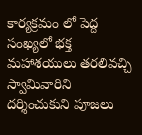కార్యక్రమం లో పెద్ద సంఖ్యలో భక్త మహాశయులు తరలివచ్చి స్వామివారిని దర్శించుకుని పూజలు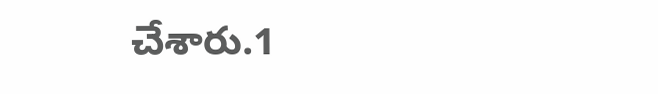చేశారు.1